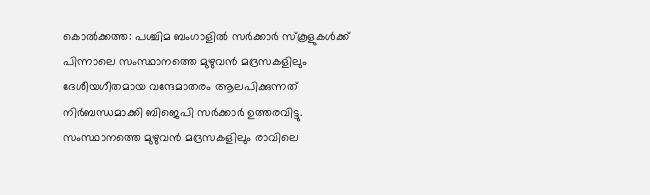കൊൽക്കത്ത: പശ്ചിമ ബംഗാളിൽ സർക്കാർ സ്കൂളുകൾക്ക് പിന്നാലെ സംസ്ഥാനത്തെ മുഴുവൻ മദ്രസകളിലും ദേശീയഗീതമായ വന്ദേമാതരം ആലപിക്കുന്നത് നിർബന്ധമാക്കി ബിജെപി സർക്കാർ ഉത്തരവിട്ടു. സംസ്ഥാനത്തെ മുഴുവൻ മദ്രസകളിലും രാവിലെ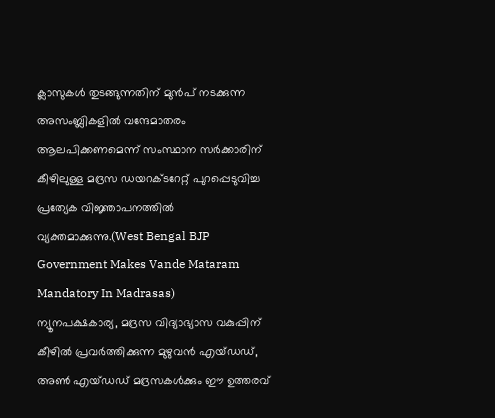ക്ലാസുകൾ തുടങ്ങുന്നതിന് മുൻപ് നടക്കുന്ന അസംബ്ലികളിൽ വന്ദേമാതരം ആലപിക്കണമെന്ന് സംസ്ഥാന സർക്കാരിന് കീഴിലുള്ള മദ്രസ ഡയറക്ടറേറ്റ് പുറപ്പെടുവിച്ച പ്രത്യേക വിജ്ഞാപനത്തിൽ വ്യക്തമാക്കുന്നു.(West Bengal BJP Government Makes Vande Mataram Mandatory In Madrasas)
ന്യൂനപക്ഷകാര്യ, മദ്രസ വിദ്യാഭ്യാസ വകുപ്പിന് കീഴിൽ പ്രവർത്തിക്കുന്ന മുഴുവൻ എയ്ഡഡ്, അൺ എയ്ഡഡ് മദ്രസകൾക്കും ഈ ഉത്തരവ്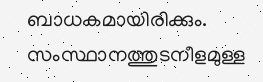ബാധകമായിരിക്കും. സംസ്ഥാനത്തുടനീളമുള്ള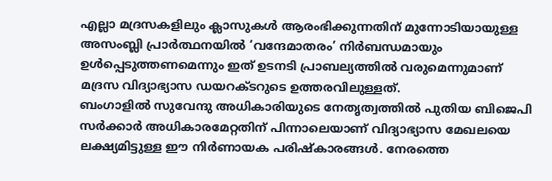എല്ലാ മദ്രസകളിലും ക്ലാസുകൾ ആരംഭിക്കുന്നതിന് മുന്നോടിയായുള്ള അസംബ്ലി പ്രാർത്ഥനയിൽ ‘വന്ദേമാതരം’ നിർബന്ധമായും ഉൾപ്പെടുത്തണമെന്നും ഇത് ഉടനടി പ്രാബല്യത്തിൽ വരുമെന്നുമാണ് മദ്രസ വിദ്യാഭ്യാസ ഡയറക്ടറുടെ ഉത്തരവിലുള്ളത്.
ബംഗാളിൽ സുവേന്ദു അധികാരിയുടെ നേതൃത്വത്തിൽ പുതിയ ബിജെപി സർക്കാർ അധികാരമേറ്റതിന് പിന്നാലെയാണ് വിദ്യാഭ്യാസ മേഖലയെ ലക്ഷ്യമിട്ടുള്ള ഈ നിർണായക പരിഷ്കാരങ്ങൾ. നേരത്തെ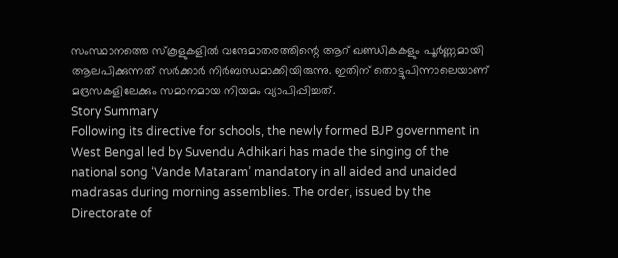സംസ്ഥാനത്തെ സ്കൂളുകളിൽ വന്ദേമാതരത്തിന്റെ ആറ് ഖണ്ഡികകളും പൂർണ്ണമായി ആലപിക്കുന്നത് സർക്കാർ നിർബന്ധമാക്കിയിരുന്നു. ഇതിന് തൊട്ടുപിന്നാലെയാണ് മദ്രസകളിലേക്കും സമാനമായ നിയമം വ്യാപിപ്പിച്ചത്.
Story Summary
Following its directive for schools, the newly formed BJP government in West Bengal led by Suvendu Adhikari has made the singing of the national song ‘Vande Mataram’ mandatory in all aided and unaided madrasas during morning assemblies. The order, issued by the Directorate of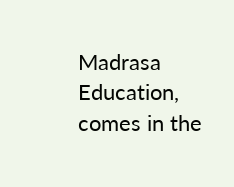Madrasa Education, comes in the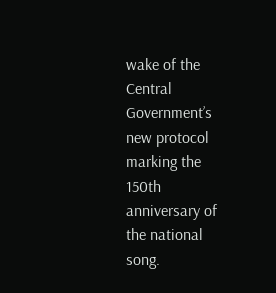wake of the Central Government’s new protocol marking the 150th anniversary of the national song.